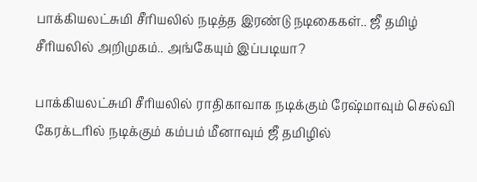பாக்கியலட்சுமி சீரியலில் நடித்த இரண்டு நடிகைகள்.. ஜீ தமிழ் சீரியலில் அறிமுகம்.. அங்கேயும் இப்படியா?

பாக்கியலட்சுமி சீரியலில் ராதிகாவாக நடிக்கும் ரேஷ்மாவும் செல்வி கேரக்டரில் நடிக்கும் கம்பம் மீனாவும் ஜீ தமிழில்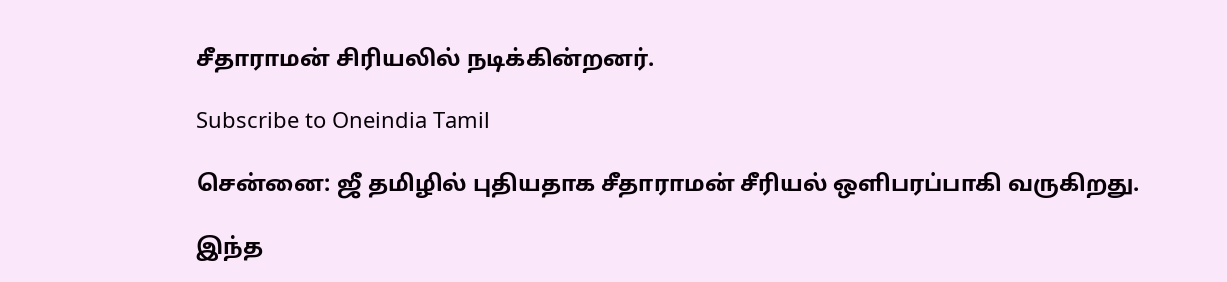சீதாராமன் சிரியலில் நடிக்கின்றனர்.

Subscribe to Oneindia Tamil

சென்னை: ஜீ தமிழில் புதியதாக சீதாராமன் சீரியல் ஒளிபரப்பாகி வருகிறது.

இந்த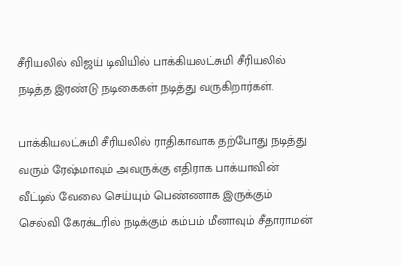சீரியலில் விஜய் டிவியில் பாக்கியலட்சுமி சீரியலில் நடித்த இரண்டு நடிகைகள் நடித்து வருகிறார்கள்.

பாக்கியலட்சுமி சீரியலில் ராதிகாவாக தற்போது நடித்து வரும் ரேஷ்மாவும் அவருக்கு எதிராக பாக்யாவின் வீட்டில் வேலை செய்யும் பெண்ணாக இருக்கும் செல்வி கேரக்டரில் நடிக்கும் கம்பம் மீனாவும் சீதாராமன்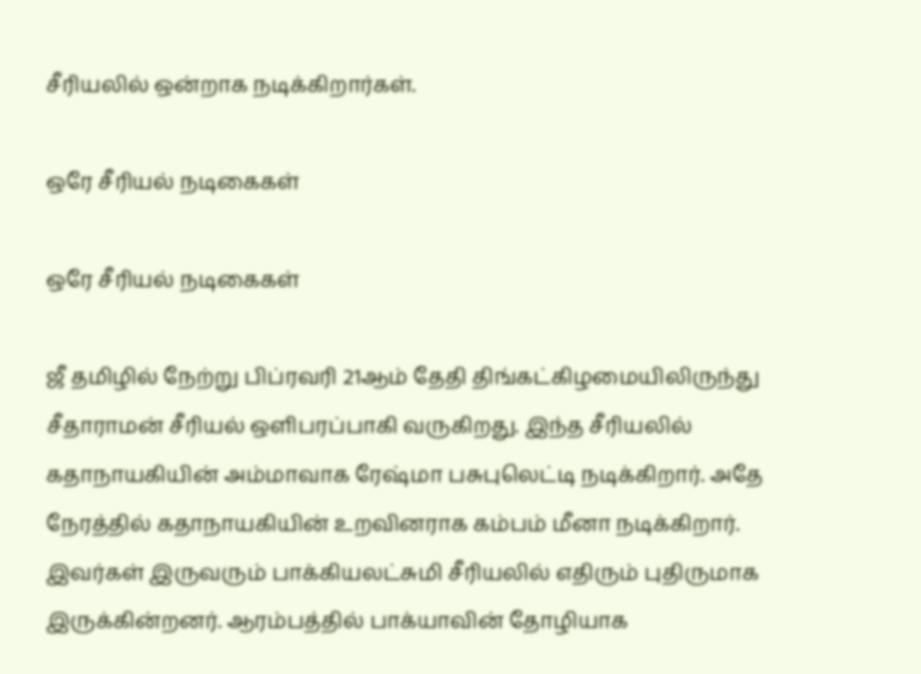சீரியலில் ஒன்றாக நடிக்கிறார்கள்.

ஒரே சீரியல் நடிகைகள்

ஒரே சீரியல் நடிகைகள்

ஜீ தமிழில் நேற்று பிப்ரவரி 21ஆம் தேதி திங்கட்கிழமையிலிருந்து சீதாராமன் சீரியல் ஒளிபரப்பாகி வருகிறது. இந்த சீரியலில் கதாநாயகியின் அம்மாவாக ரேஷ்மா பசுபுலெட்டி நடிக்கிறார். அதே நேரத்தில் கதாநாயகியின் உறவினராக கம்பம் மீனா நடிக்கிறார். இவர்கள் இருவரும் பாக்கியலட்சுமி சீரியலில் எதிரும் புதிருமாக இருக்கின்றனர். ஆரம்பத்தில் பாக்யாவின் தோழியாக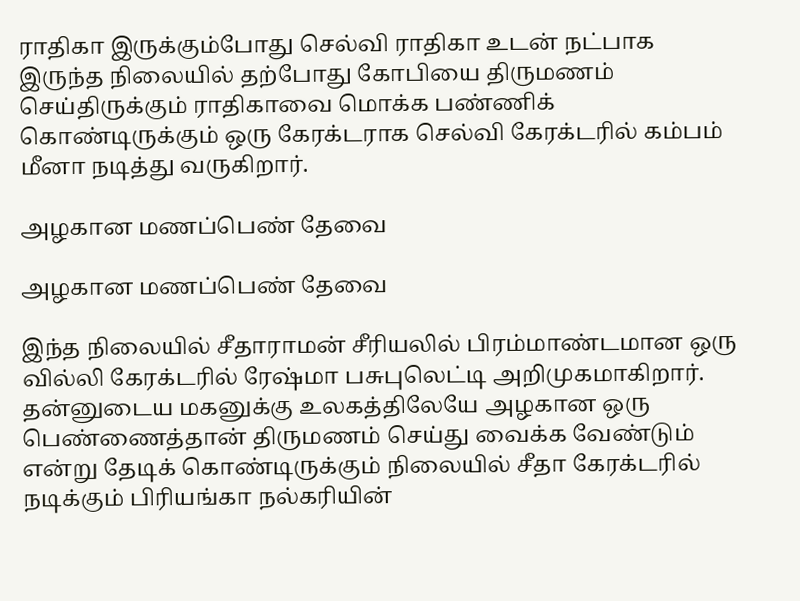ராதிகா இருக்கும்போது செல்வி ராதிகா உடன் நட்பாக இருந்த நிலையில் தற்போது கோபியை திருமணம் செய்திருக்கும் ராதிகாவை மொக்க பண்ணிக் கொண்டிருக்கும் ஒரு கேரக்டராக செல்வி கேரக்டரில் கம்பம் மீனா நடித்து வருகிறார்.

அழகான மணப்பெண் தேவை

அழகான மணப்பெண் தேவை

இந்த நிலையில் சீதாராமன் சீரியலில் பிரம்மாண்டமான ஒரு வில்லி கேரக்டரில் ரேஷ்மா பசுபுலெட்டி அறிமுகமாகிறார். தன்னுடைய மகனுக்கு உலகத்திலேயே அழகான ஒரு பெண்ணைத்தான் திருமணம் செய்து வைக்க வேண்டும் என்று தேடிக் கொண்டிருக்கும் நிலையில் சீதா கேரக்டரில் நடிக்கும் பிரியங்கா நல்கரியின்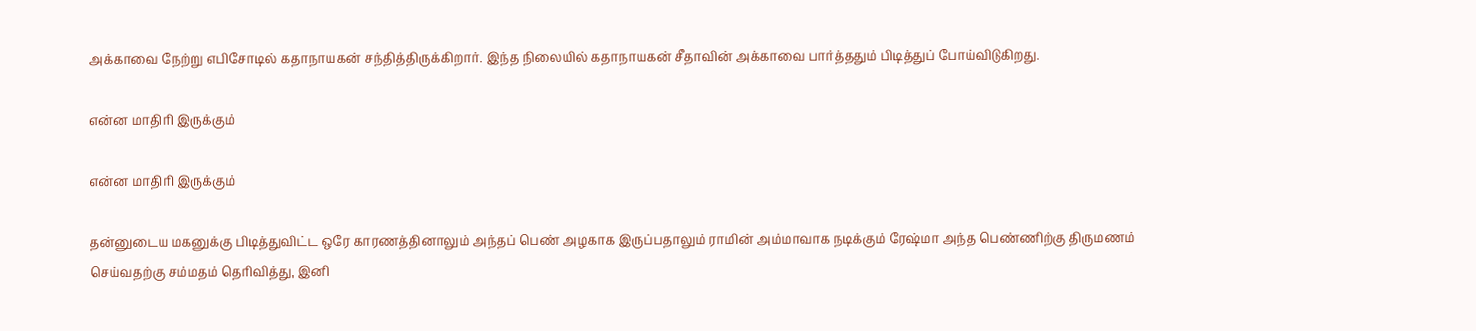அக்காவை நேற்று எபிசோடில் கதாநாயகன் சந்தித்திருக்கிறார். இந்த நிலையில் கதாநாயகன் சீதாவின் அக்காவை பார்த்ததும் பிடித்துப் போய்விடுகிறது.

என்ன மாதிரி இருக்கும்

என்ன மாதிரி இருக்கும்

தன்னுடைய மகனுக்கு பிடித்துவிட்ட ஒரே காரணத்தினாலும் அந்தப் பெண் அழகாக இருப்பதாலும் ராமின் அம்மாவாக நடிக்கும் ரேஷ்மா அந்த பெண்ணிற்கு திருமணம் செய்வதற்கு சம்மதம் தெரிவித்து, இனி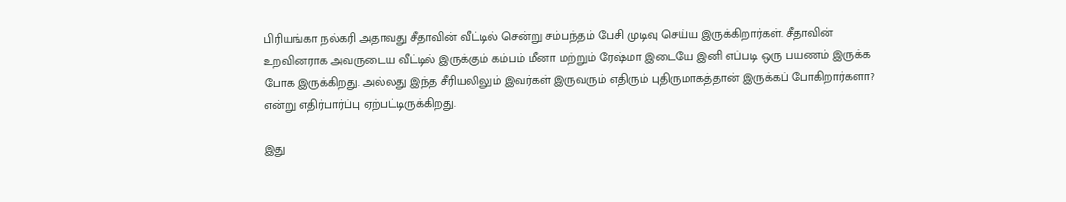பிரியங்கா நல்கரி அதாவது சீதாவின் வீட்டில் சென்று சம்பந்தம் பேசி முடிவு செய்ய இருக்கிறார்கள். சீதாவின் உறவினராக அவருடைய வீட்டில் இருக்கும் கம்பம் மீனா மற்றும் ரேஷ்மா இடையே இனி எப்படி ஒரு பயணம் இருக்க போக இருக்கிறது. அல்லது இந்த சீரியலிலும் இவர்கள் இருவரும் எதிரும் புதிருமாகத்தான் இருக்கப் போகிறார்களா? என்று எதிர்பார்ப்பு ஏற்பட்டிருக்கிறது.

இது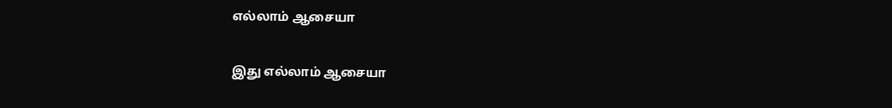எல்லாம் ஆசையா

இது எல்லாம் ஆசையா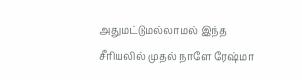அதுமட்டுமல்லாமல் இந்த சீரியலில் முதல் நாளே ரேஷ்மா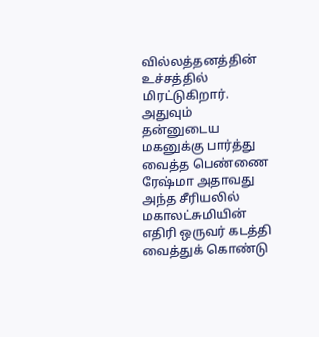வில்லத்தனத்தின் உச்சத்தில் மிரட்டுகிறார். அதுவும் தன்னுடைய மகனுக்கு பார்த்து வைத்த பெண்ணை ரேஷ்மா அதாவது அந்த சீரியலில் மகாலட்சுமியின் எதிரி ஒருவர் கடத்தி வைத்துக் கொண்டு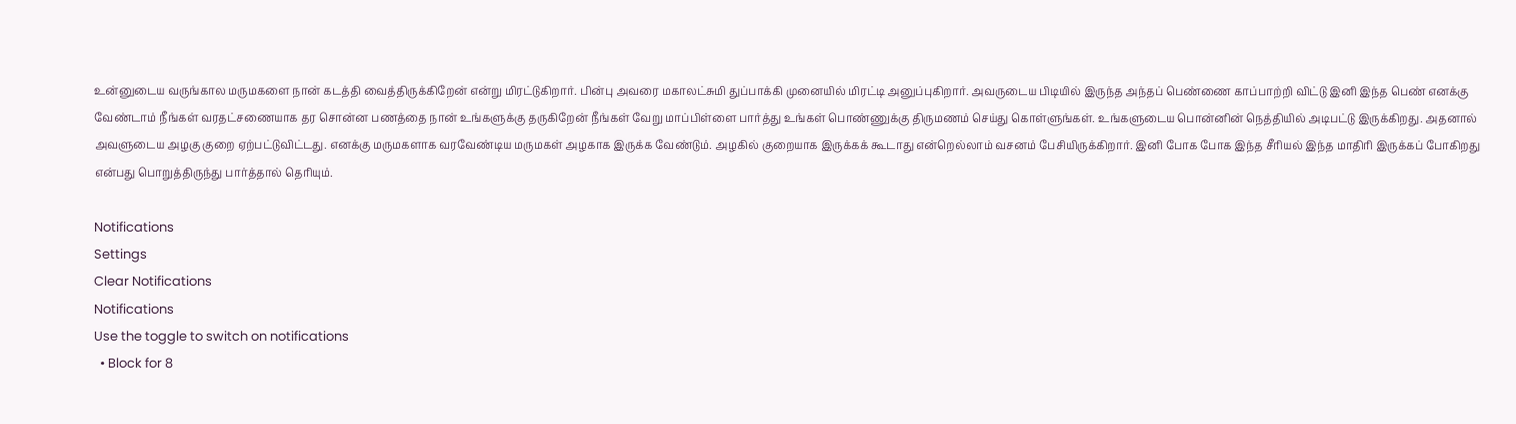உன்னுடைய வருங்கால மருமகளை நான் கடத்தி வைத்திருக்கிறேன் என்று மிரட்டுகிறார். பின்பு அவரை மகாலட்சுமி துப்பாக்கி முனையில் மிரட்டி அனுப்புகிறார். அவருடைய பிடியில் இருந்த அந்தப் பெண்ணை காப்பாற்றி விட்டு இனி இந்த பெண் எனக்கு வேண்டாம் நீங்கள் வரதட்சணையாக தர சொன்ன பணத்தை நான் உங்களுக்கு தருகிறேன் நீங்கள் வேறு மாப்பிள்ளை பார்த்து உங்கள் பொண்ணுக்கு திருமணம் செய்து கொள்ளுங்கள். உங்களுடைய பொன்னின் நெத்தியில் அடிபட்டு இருக்கிறது. அதனால் அவளுடைய அழகு குறை ஏற்பட்டுவிட்டது. எனக்கு மருமகளாக வரவேண்டிய மருமகள் அழகாக இருக்க வேண்டும். அழகில் குறையாக இருக்கக் கூடாது என்றெல்லாம் வசனம் பேசியிருக்கிறார். இனி போக போக இந்த சீரியல் இந்த மாதிரி இருக்கப் போகிறது என்பது பொறுத்திருந்து பார்த்தால் தெரியும்.

Notifications
Settings
Clear Notifications
Notifications
Use the toggle to switch on notifications
  • Block for 8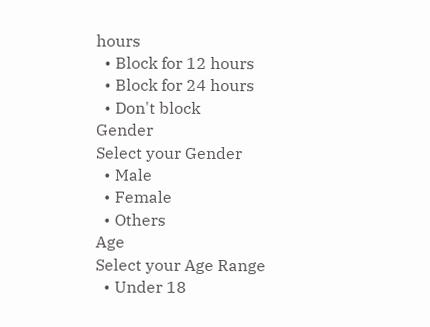hours
  • Block for 12 hours
  • Block for 24 hours
  • Don't block
Gender
Select your Gender
  • Male
  • Female
  • Others
Age
Select your Age Range
  • Under 18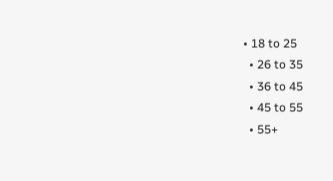• 18 to 25
  • 26 to 35
  • 36 to 45
  • 45 to 55
  • 55+